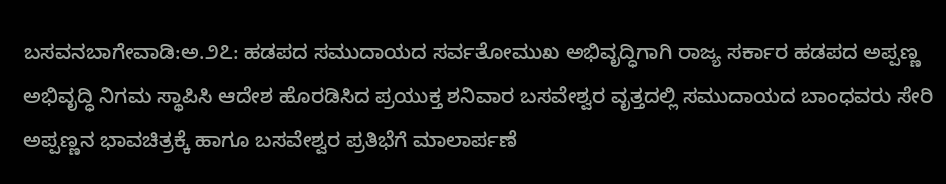ಬಸವನಬಾಗೇವಾಡಿ:ಅ.೨೭: ಹಡಪದ ಸಮುದಾಯದ ಸರ್ವತೋಮುಖ ಅಭಿವೃದ್ಧಿಗಾಗಿ ರಾಜ್ಯ ಸರ್ಕಾರ ಹಡಪದ ಅಪ್ಪಣ್ಣ ಅಭಿವೃದ್ಧಿ ನಿಗಮ ಸ್ಥಾಪಿಸಿ ಆದೇಶ ಹೊರಡಿಸಿದ ಪ್ರಯುಕ್ತ ಶನಿವಾರ ಬಸವೇಶ್ವರ ವೃತ್ತದಲ್ಲಿ ಸಮುದಾಯದ ಬಾಂಧವರು ಸೇರಿ ಅಪ್ಪಣ್ಣನ ಭಾವಚಿತ್ರಕ್ಕೆ ಹಾಗೂ ಬಸವೇಶ್ವರ ಪ್ರತಿಭೆಗೆ ಮಾಲಾರ್ಪಣೆ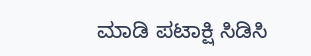ಮಾಡಿ ಪಟಾಕ್ಷಿ ಸಿಡಿಸಿ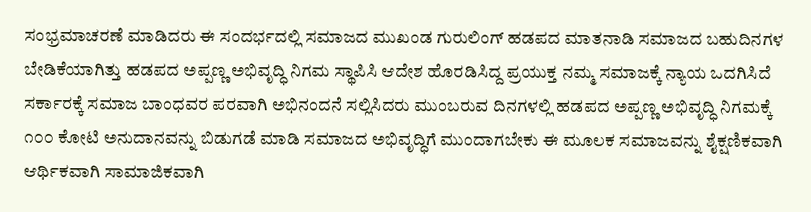ಸಂಭ್ರಮಾಚರಣೆ ಮಾಡಿದರು ಈ ಸಂದರ್ಭದಲ್ಲಿ ಸಮಾಜದ ಮುಖಂಡ ಗುರುಲಿಂಗ್ ಹಡಪದ ಮಾತನಾಡಿ ಸಮಾಜದ ಬಹುದಿನಗಳ ಬೇಡಿಕೆಯಾಗಿತ್ತು ಹಡಪದ ಅಪ್ಪಣ್ಣ ಅಭಿವೃದ್ಧಿ ನಿಗಮ ಸ್ಥಾಪಿಸಿ ಆದೇಶ ಹೊರಡಿಸಿದ್ದ ಪ್ರಯುಕ್ತ ನಮ್ಮ ಸಮಾಜಕ್ಕೆ ನ್ಯಾಯ ಒದಗಿಸಿದೆ ಸರ್ಕಾರಕ್ಕೆ ಸಮಾಜ ಬಾಂಧವರ ಪರವಾಗಿ ಅಭಿನಂದನೆ ಸಲ್ಲಿಸಿದರು ಮುಂಬರುವ ದಿನಗಳಲ್ಲಿ ಹಡಪದ ಅಪ್ಪಣ್ಣ ಅಭಿವೃದ್ಧಿ ನಿಗಮಕ್ಕೆ ೧೦೦ ಕೋಟಿ ಅನುದಾನವನ್ನು ಬಿಡುಗಡೆ ಮಾಡಿ ಸಮಾಜದ ಅಭಿವೃದ್ಧಿಗೆ ಮುಂದಾಗಬೇಕು ಈ ಮೂಲಕ ಸಮಾಜವನ್ನು ಶೈಕ್ಷಣಿಕವಾಗಿ ಆರ್ಥಿಕವಾಗಿ ಸಾಮಾಜಿಕವಾಗಿ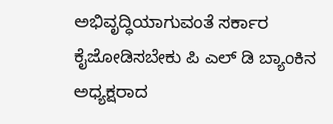ಅಭಿವೃದ್ಧಿಯಾಗುವಂತೆ ಸರ್ಕಾರ ಕೈಜೋಡಿಸಬೇಕು ಪಿ ಎಲ್ ಡಿ ಬ್ಯಾಂಕಿನ ಅಧ್ಯಕ್ಷರಾದ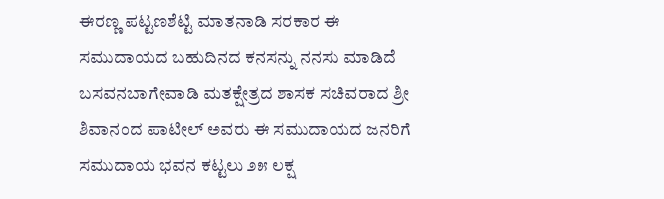ಈರಣ್ಣ ಪಟ್ಟಣಶೆಟ್ಟಿ ಮಾತನಾಡಿ ಸರಕಾರ ಈ ಸಮುದಾಯದ ಬಹುದಿನದ ಕನಸನ್ನು ನನಸು ಮಾಡಿದೆ ಬಸವನಬಾಗೇವಾಡಿ ಮತಕ್ಷೇತ್ರದ ಶಾಸಕ ಸಚಿವರಾದ ಶ್ರೀ ಶಿವಾನಂದ ಪಾಟೀಲ್ ಅವರು ಈ ಸಮುದಾಯದ ಜನರಿಗೆ ಸಮುದಾಯ ಭವನ ಕಟ್ಟಲು ೨೫ ಲಕ್ಷ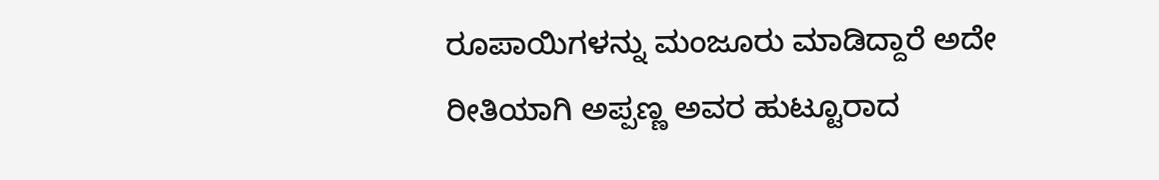ರೂಪಾಯಿಗಳನ್ನು ಮಂಜೂರು ಮಾಡಿದ್ದಾರೆ ಅದೇ ರೀತಿಯಾಗಿ ಅಪ್ಪಣ್ಣ ಅವರ ಹುಟ್ಟೂರಾದ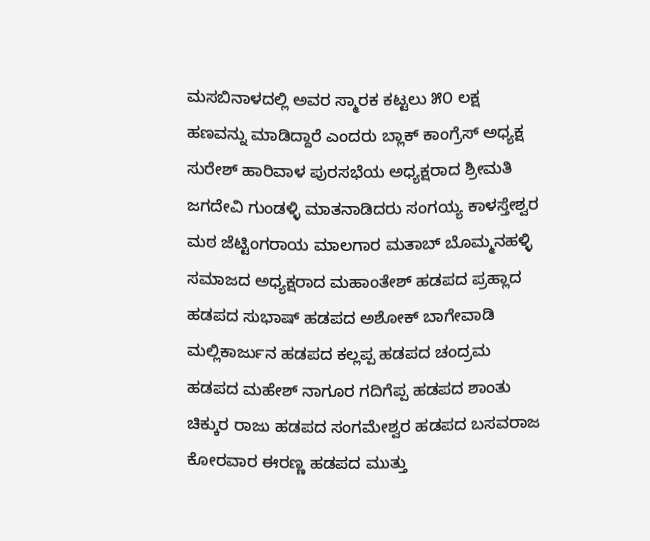ಮಸಬಿನಾಳದಲ್ಲಿ ಅವರ ಸ್ಮಾರಕ ಕಟ್ಟಲು ೫೦ ಲಕ್ಷ ಹಣವನ್ನು ಮಾಡಿದ್ದಾರೆ ಎಂದರು ಬ್ಲಾಕ್ ಕಾಂಗ್ರೆಸ್ ಅಧ್ಯಕ್ಷ ಸುರೇಶ್ ಹಾರಿವಾಳ ಪುರಸಭೆಯ ಅಧ್ಯಕ್ಷರಾದ ಶ್ರೀಮತಿ ಜಗದೇವಿ ಗುಂಡಳ್ಳಿ ಮಾತನಾಡಿದರು ಸಂಗಯ್ಯ ಕಾಳಸ್ತೇಶ್ವರ ಮಠ ಜೆಟ್ಟಿಂಗರಾಯ ಮಾಲಗಾರ ಮತಾಬ್ ಬೊಮ್ಮನಹಳ್ಳಿ ಸಮಾಜದ ಅಧ್ಯಕ್ಷರಾದ ಮಹಾಂತೇಶ್ ಹಡಪದ ಪ್ರಹ್ಲಾದ ಹಡಪದ ಸುಭಾಷ್ ಹಡಪದ ಅಶೋಕ್ ಬಾಗೇವಾಡಿ ಮಲ್ಲಿಕಾರ್ಜುನ ಹಡಪದ ಕಲ್ಲಪ್ಪ ಹಡಪದ ಚಂದ್ರಮ ಹಡಪದ ಮಹೇಶ್ ನಾಗೂರ ಗದಿಗೆಪ್ಪ ಹಡಪದ ಶಾಂತು ಚಿಕ್ಕುರ ರಾಜು ಹಡಪದ ಸಂಗಮೇಶ್ವರ ಹಡಪದ ಬಸವರಾಜ ಕೋರವಾರ ಈರಣ್ಣ ಹಡಪದ ಮುತ್ತು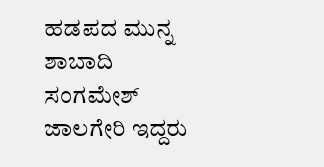ಹಡಪದ ಮುನ್ನ ಶಾಬಾದಿ ಸಂಗಮೇಶ್ ಜಾಲಗೇರಿ ಇದ್ದರು